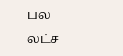பல லட்ச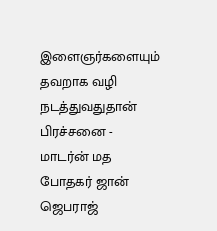இளைஞர்களையும் தவறாக வழி நடத்துவதுதான் பிரச்சனை - மாடர்ன் மத போதகர் ஜான் ஜெபராஜ்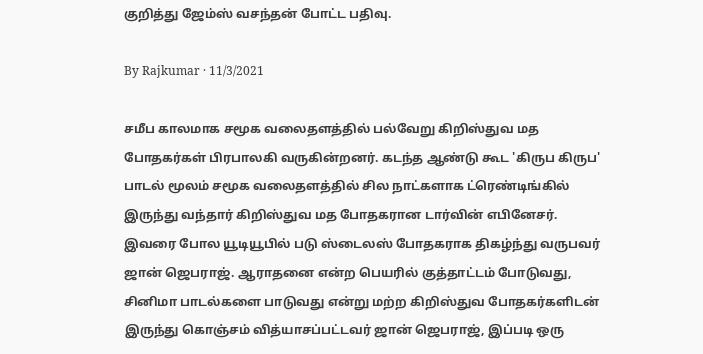குறித்து ஜேம்ஸ் வசந்தன் போட்ட பதிவு.

By Rajkumar · 11/3/2021

சமீப காலமாக சமூக வலைதளத்தில் பல்வேறு கிறிஸ்துவ மத போதகர்கள் பிரபாலகி வருகின்றனர். கடந்த ஆண்டு கூட 'கிருப கிருப' பாடல் மூலம் சமூக வலைதளத்தில் சில நாட்களாக ட்ரெண்டிங்கில் இருந்து வந்தார் கிறிஸ்துவ மத போதகரான டார்வின் எபினேசர். இவரை போல யூடியூபில் படு ஸ்டைலஸ் போதகராக திகழ்ந்து வருபவர் ஜான் ஜெபராஜ். ஆராதனை என்ற பெயரில் குத்தாட்டம் போடுவது, சினிமா பாடல்களை பாடுவது என்று மற்ற கிறிஸ்துவ போதகர்களிடன் இருந்து கொஞ்சம் வித்யாசப்பட்டவர் ஜான் ஜெபராஜ், இப்படி ஒரு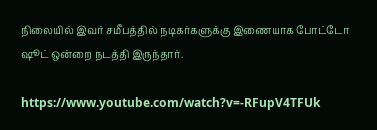நிலையில் இவர் சமீபத்தில் நடிகர்களுக்கு இணையாக போட்டோ ஷூட் ஒன்றை நடத்தி இருந்தார்.

https://www.youtube.com/watch?v=-RFupV4TFUk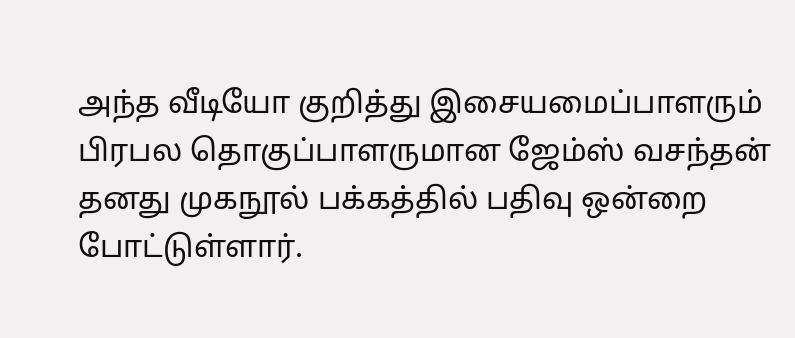அந்த வீடியோ குறித்து இசையமைப்பாளரும் பிரபல தொகுப்பாளருமான ஜேம்ஸ் வசந்தன் தனது முகநூல் பக்கத்தில் பதிவு ஒன்றை போட்டுள்ளார்.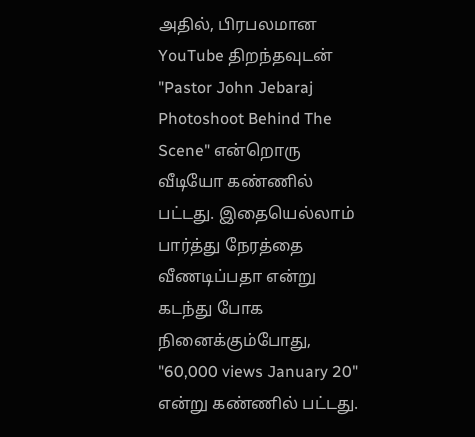அதில், பிரபலமான YouTube திறந்தவுடன் "Pastor John Jebaraj Photoshoot Behind The Scene" என்றொரு வீடியோ கண்ணில் பட்டது. இதையெல்லாம் பார்த்து நேரத்தை வீணடிப்பதா என்று கடந்து போக நினைக்கும்போது, "60,000 views January 20" என்று கண்ணில் பட்டது.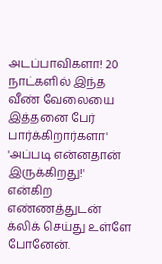அடப்பாவிகளா! 20 நாட்களில் இந்த வீண் வேலையை இத்தனை பேர் பார்க்கிறார்களா' 'அப்படி என்னதான் இருக்கிறது!' என்கிற எண்ணத்துடன் க்லிக் செய்து உள்ளே போனேன்.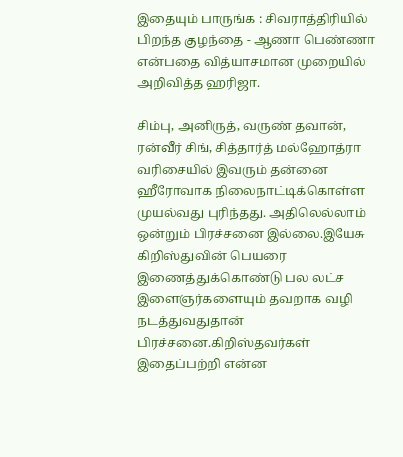இதையும் பாருங்க : சிவராத்திரியில் பிறந்த குழந்தை - ஆணா பெண்ணா என்பதை வித்யாசமான முறையில் அறிவித்த ஹரிஜா.

சிம்பு, அனிருத், வருண் தவான், ரன்வீர் சிங், சித்தார்த் மல்ஹோத்ரா வரிசையில் இவரும் தன்னை ஹீரோவாக நிலைநாட்டிக்கொள்ள முயல்வது புரிந்தது. அதிலெல்லாம் ஒன்றும் பிரச்சனை இல்லை.இயேசு கிறிஸ்துவின் பெயரை இணைத்துக்கொண்டு பல லட்ச இளைஞர்களையும் தவறாக வழி நடத்துவதுதான் பிரச்சனை.கிறிஸ்தவர்கள் இதைப்பற்றி என்ன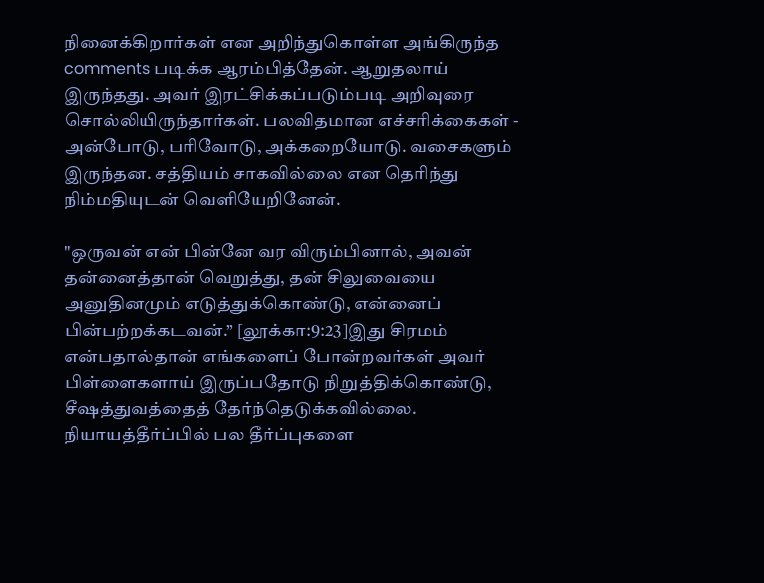நினைக்கிறார்கள் என அறிந்துகொள்ள அங்கிருந்த comments படிக்க ஆரம்பித்தேன். ஆறுதலாய் இருந்தது. அவர் இரட்சிக்கப்படும்படி அறிவுரை சொல்லியிருந்தார்கள். பலவிதமான எச்சரிக்கைகள் - அன்போடு, பரிவோடு, அக்கறையோடு. வசைகளும் இருந்தன. சத்தியம் சாகவில்லை என தெரிந்து நிம்மதியுடன் வெளியேறினேன்.

"ஒருவன் என் பின்னே வர விரும்பினால், அவன் தன்னைத்தான் வெறுத்து, தன் சிலுவையை அனுதினமும் எடுத்துக்கொண்டு, என்னைப் பின்பற்றக்கடவன்.” [லூக்கா:9:23]இது சிரமம் என்பதால்தான் எங்களைப் போன்றவர்கள் அவர் பிள்ளைகளாய் இருப்பதோடு நிறுத்திக்கொண்டு, சீஷத்துவத்தைத் தேர்ந்தெடுக்கவில்லை. நியாயத்தீர்ப்பில் பல தீர்ப்புகளை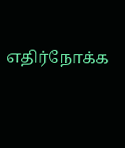எதிர்நோக்க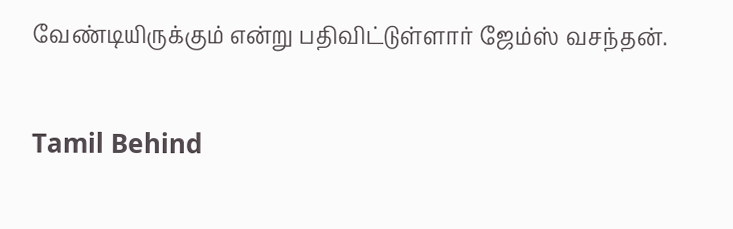வேண்டியிருக்கும் என்று பதிவிட்டுள்ளார் ஜேம்ஸ் வசந்தன்.

Tamil Behind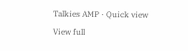Talkies AMP · Quick view
View full